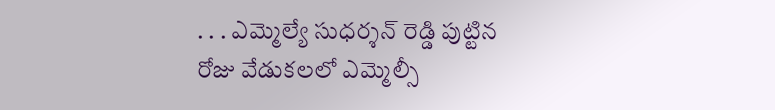. . . ఎమ్మెల్యే సుధర్శన్ రెడ్డి పుట్టిన రోజు వేడుకలలో ఎమ్మెల్సీ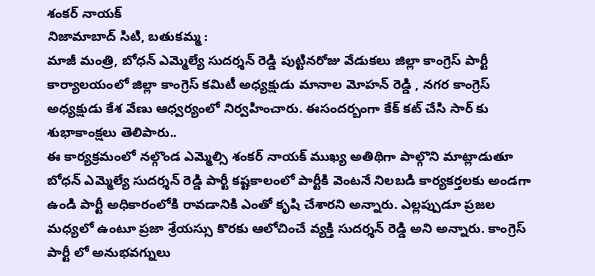శంకర్ నాయక్
నిజామాబాద్ సిటి, బతుకమ్మ :
మాజీ మంత్రి, బోధన్ ఎమ్మెల్యే సుదర్శన్ రెడ్డి పుట్టినరోజు వేడుకలు జిల్లా కాంగ్రెస్ పార్టీ కార్యాలయంలో జిల్లా కాంగ్రెస్ కమిటీ అధ్యక్షుడు మానాల మోహన్ రెడ్డి , నగర కాంగ్రెస్ అధ్యక్షుడు కేశ వేణు ఆధ్వర్యంలో నిర్వహించారు. ఈసందర్బంగా కేక్ కట్ చేసి సార్ కు శుభాకాంక్షలు తెలిపారు..
ఈ కార్యక్రమంలో నల్గొండ ఎమ్మెల్సి శంకర్ నాయక్ ముఖ్య అతిథిగా పాల్గొని మాట్లాడుతూ బోధన్ ఎమ్మెల్యే సుదర్శన్ రెడ్డి పార్టీ కష్టకాలంలో పార్టీకి వెంటనే నిలబడి కార్యకర్తలకు అండగా ఉండి పార్టీ అధికారంలోకి రావడానికి ఎంతో కృషి చేశారని అన్నారు. ఎల్లప్పుడూ ప్రజల మధ్యలో ఉంటూ ప్రజా శ్రేయస్సు కొరకు ఆలోచించే వ్యక్తి సుదర్శన్ రెడ్డి అని అన్నారు. కాంగ్రెస్ పార్టీ లో అనుభవగ్నులు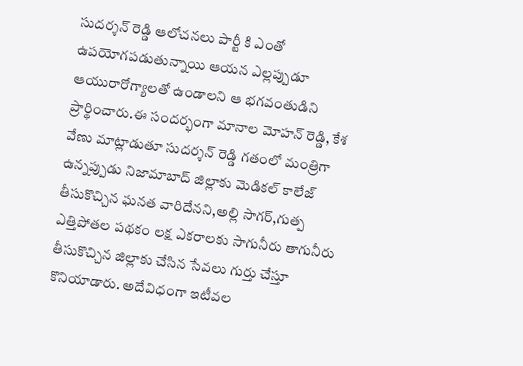సుదర్శన్ రెడ్డి ఆలోచనలు పార్టీ కి ఎంతో ఉపయోగపడుతున్నాయి ఆయన ఎల్లప్పుడూ ఆయురారోగ్యాలతో ఉండాలని ఆ భగవంతుడిని ప్రార్థించారు.ఈ సందర్భంగా మానాల మోహన్ రెడ్డి, కేశ వేణు మాట్లాడుతూ సుదర్శన్ రెడ్డి గతంలో మంత్రిగా ఉన్నప్పుడు నిజామాబాద్ జిల్లాకు మెడికల్ కాలేజ్ తీసుకొచ్చిన ఘనత వారిదేనని,అల్లి సాగర్,గుత్ప ఎత్తిపోతల పథకం లక్ష ఎకరాలకు సాగునీరు తాగునీరు తీసుకొచ్చిన జిల్లాకు చేసిన సేవలు గుర్తు చేస్తూ కొనియాడారు. అదేవిధంగా ఇటీవల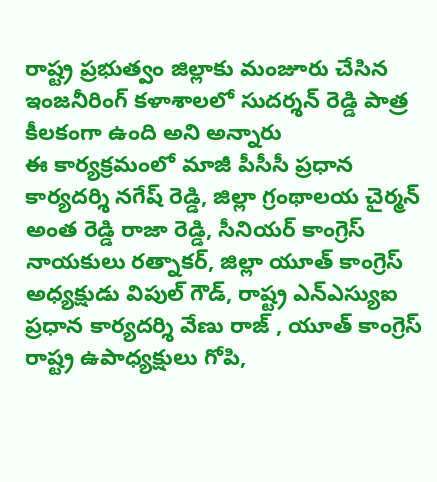రాష్ట్ర ప్రభుత్వం జిల్లాకు మంజూరు చేసిన ఇంజనీరింగ్ కళాశాలలో సుదర్శన్ రెడ్డి పాత్ర కీలకంగా ఉంది అని అన్నారు
ఈ కార్యక్రమంలో మాజీ పీసీసీ ప్రధాన కార్యదర్శి నగేష్ రెడ్డి, జిల్లా గ్రంథాలయ చైర్మన్ అంత రెడ్డి రాజా రెడ్డి, సీనియర్ కాంగ్రెస్ నాయకులు రత్నాకర్, జిల్లా యూత్ కాంగ్రెస్ అధ్యక్షుడు విపుల్ గౌడ్, రాష్ట్ర ఎన్ఎస్యుఐ ప్రధాన కార్యదర్శి వేణు రాజ్ , యూత్ కాంగ్రెస్ రాష్ట్ర ఉపాధ్యక్షులు గోపి,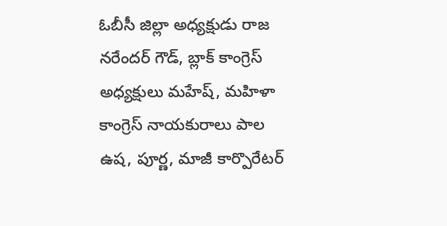ఓబీసీ జిల్లా అధ్యక్షుడు రాజ నరేందర్ గౌడ్, బ్లాక్ కాంగ్రెస్ అధ్యక్షులు మహేష్, మహిళా కాంగ్రెస్ నాయకురాలు పాల ఉష, పూర్ణ, మాజీ కార్పొరేటర్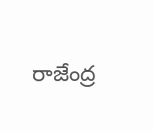రాజేంద్ర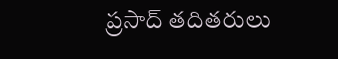ప్రసాద్ తదితరులు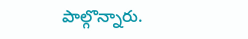పాల్గొన్నారు.